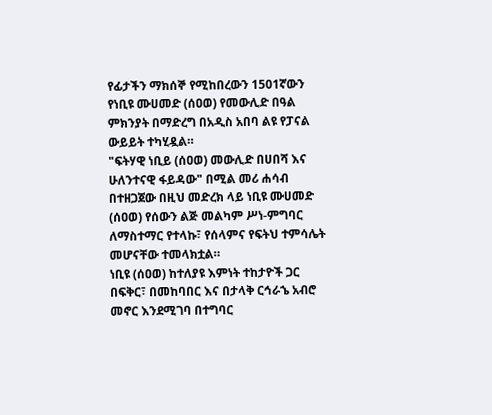የፊታችን ማክሰኞ የሚከበረውን 1501ኛውን የነቢዩ ሙሀመድ (ሰዐወ) የመውሊድ በዓል ምክንያት በማድረግ በአዲስ አበባ ልዩ የፓናል ውይይት ተካሂዷል።
"ፍትሃዊ ነቢይ (ሰዐወ) መውሊድ በሀበሻ እና ሁለንተናዊ ፋይዳው" በሚል መሪ ሐሳብ በተዘጋጀው በዚህ መድረክ ላይ ነቢዩ ሙሀመድ (ሰዐወ) የሰውን ልጅ መልካም ሥነ-ምግባር ለማስተማር የተላኩ፣ የሰላምና የፍትህ ተምሳሌት መሆናቸው ተመላክቷል።
ነቢዩ (ሰዐወ) ከተለያዩ እምነት ተከታዮች ጋር በፍቅር፣ በመከባበር እና በታላቅ ርኅራኄ አብሮ መኖር እንደሚገባ በተግባር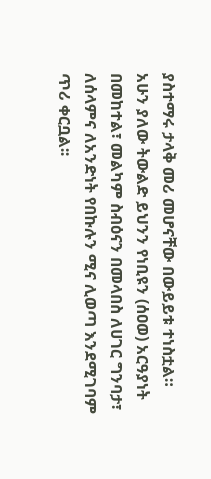ያስተማሩ ታላቅ መሪ መሆናቸው በውይይቱ ተነስቷል።
አሁን ያለው ትውልድ ይህንን የነቢዩን (ሰዐወ) አርዓያነት በመከተል፣ መልካም ስብዕናን በመላበስ ለሀገር ግንባታ፣ ለሰላምና ለአንድነት የበኩሉን ሚና ሊወጣ እንደሚገባም ጥሪ ቀርቧል፡፡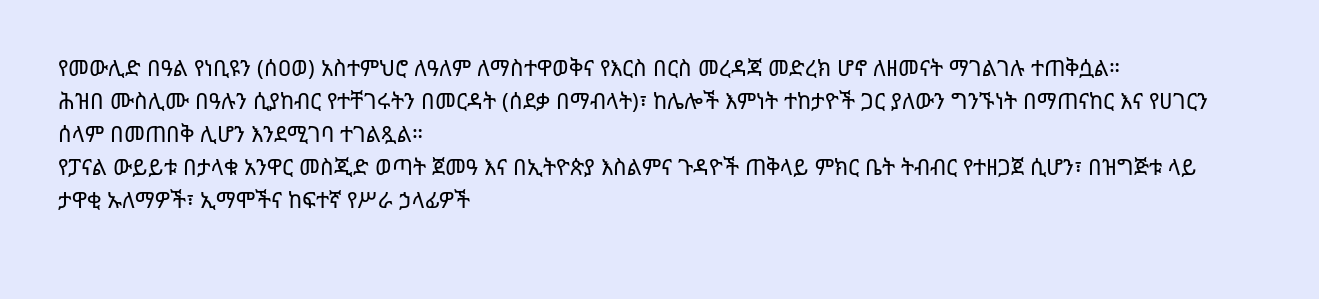የመውሊድ በዓል የነቢዩን (ሰዐወ) አስተምህሮ ለዓለም ለማስተዋወቅና የእርስ በርስ መረዳጃ መድረክ ሆኖ ለዘመናት ማገልገሉ ተጠቅሷል።
ሕዝበ ሙስሊሙ በዓሉን ሲያከብር የተቸገሩትን በመርዳት (ሰደቃ በማብላት)፣ ከሌሎች እምነት ተከታዮች ጋር ያለውን ግንኙነት በማጠናከር እና የሀገርን ሰላም በመጠበቅ ሊሆን እንደሚገባ ተገልጿል።
የፓናል ውይይቱ በታላቁ አንዋር መስጂድ ወጣት ጀመዓ እና በኢትዮጵያ እስልምና ጉዳዮች ጠቅላይ ምክር ቤት ትብብር የተዘጋጀ ሲሆን፣ በዝግጅቱ ላይ ታዋቂ ኡለማዎች፣ ኢማሞችና ከፍተኛ የሥራ ኃላፊዎች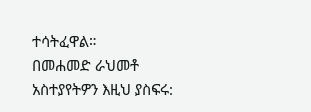ተሳትፈዋል።
በመሐመድ ራህመቶ
አስተያየትዎን እዚህ ያስፍሩ: